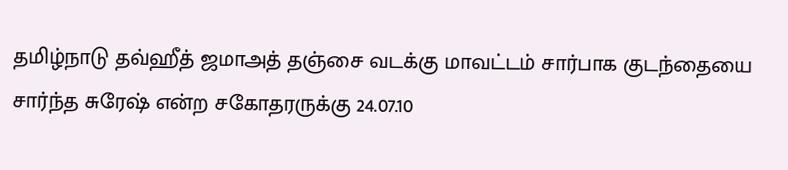தமிழ்நாடு தவ்ஹீத் ஜமாஅத் தஞ்சை வடக்கு மாவட்டம் சார்பாக குடந்தையை சார்ந்த சுரேஷ் என்ற சகோதரருக்கு 24.07.10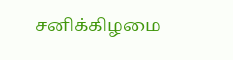சனிக்கிழமை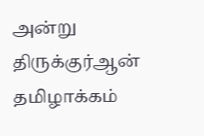அன்று திருக்குர்ஆன் தமிழாக்கம்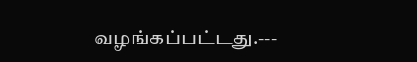வழங்கப்பட்டது.---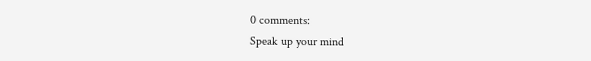0 comments:
Speak up your mind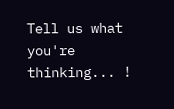Tell us what you're thinking... !